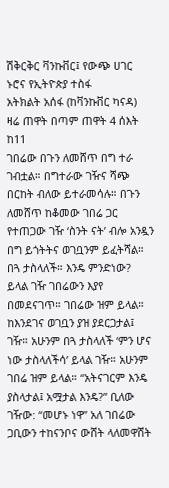ሽቅርቅር ቫንኩቨር፤ የውጭ ሀገር ኑሮና የኢትዮጵያ ተስፋ
አትክልት አሰፋ (ከቫንኩቨር ካናዳ)
ዛሬ ጠዋት በጣም ጠዋት 4 ሰእት ከ11
ገበሬው በጉን ለመሸጥ በግ ተራ ገብቷል። በግተራው ገዥና ሻጭ በርከት ብለው ይተራመሳሉ። በጉን ለመሸጥ ከቆመው ገበሬ ጋር የተጠጋው ገዥ ‘ስንት ናት’ ብሎ አንዷን በግ ይጎትትና ወገቧንም ይፈትሻል። በጓ ታስላለች። እንዴ ምንድነው? ይላል ገዥ ገበሬውን እያየ በመደናገጥ። ገበሬው ዝም ይላል። ከእንደገና ወገቧን ያዝ ያደርጋታል፤ ገዥ። አሁንም በጓ ታስላለች ‘ምን ሆና ነው ታስላለችሳ’ ይላል ገዥ። አሁንም ገበሬ ዝም ይላል። “አትናገርም እንዴ ያስላታል፤ አሟታል እንዴ?” ቢለው ገዥው: “መሆኑ ነዋ” አለ ገበሬው ጋቢውን ተከናንቦና ውሸት ላለመዋሸት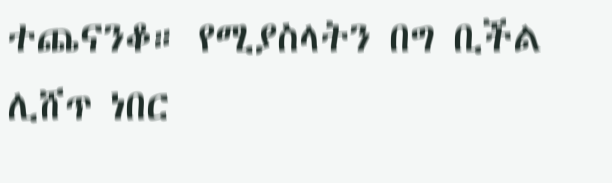ተጨናንቆ። የሚያስላትን በግ ቢችል ሊሸጥ ነበር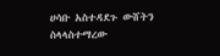ሀሳቡ አስተዳደጉ ውሸትን ስላላስተማረው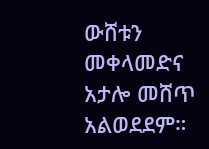ውሸቱን መቀላመድና አታሎ መሸጥ አልወደደም።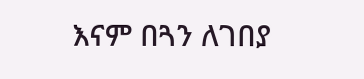እናም በጓን ለገበያ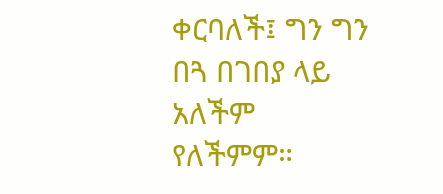ቀርባለች፤ ግን ግን በጓ በገበያ ላይ አለችም የለችምም።